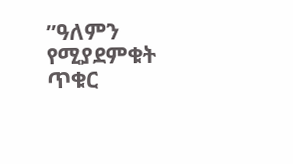ʺዓለምን የሚያደምቁት ጥቁር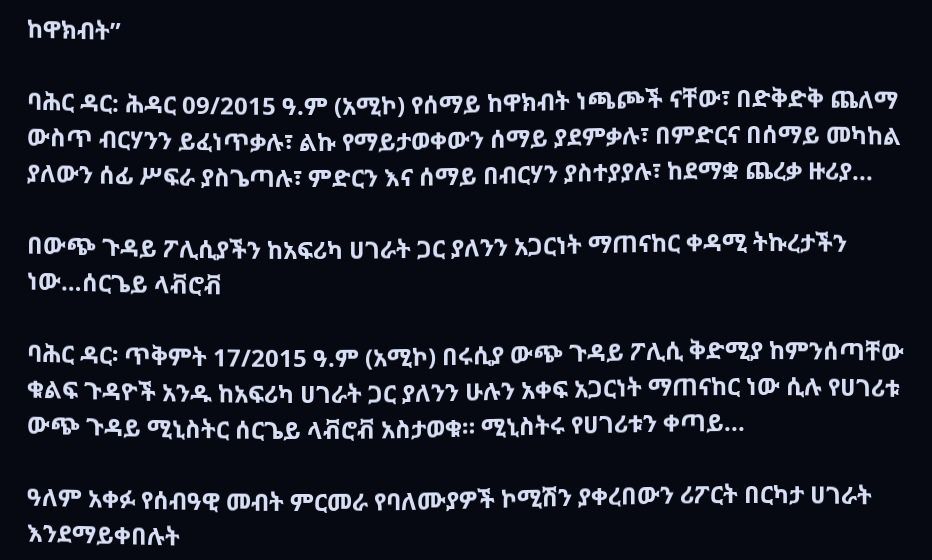ከዋክብት”

ባሕር ዳር: ሕዳር 09/2015 ዓ.ም (አሚኮ) የሰማይ ከዋክብት ነጫጮች ናቸው፣ በድቅድቅ ጨለማ ውስጥ ብርሃንን ይፈነጥቃሉ፣ ልኩ የማይታወቀውን ሰማይ ያደምቃሉ፣ በምድርና በሰማይ መካከል ያለውን ሰፊ ሥፍራ ያስጌጣሉ፣ ምድርን እና ሰማይ በብርሃን ያስተያያሉ፣ ከደማቋ ጨረቃ ዙሪያ...

በውጭ ጉዳይ ፖሊሲያችን ከአፍሪካ ሀገራት ጋር ያለንን አጋርነት ማጠናከር ቀዳሚ ትኩረታችን ነው…ሰርጌይ ላቭሮቭ

ባሕር ዳር፡ ጥቅምት 17/2015 ዓ.ም (አሚኮ) በሩሲያ ውጭ ጉዳይ ፖሊሲ ቅድሚያ ከምንሰጣቸው ቁልፍ ጉዳዮች አንዱ ከአፍሪካ ሀገራት ጋር ያለንን ሁሉን አቀፍ አጋርነት ማጠናከር ነው ሲሉ የሀገሪቱ ውጭ ጉዳይ ሚኒስትር ሰርጌይ ላቭሮቭ አስታወቁ። ሚኒስትሩ የሀገሪቱን ቀጣይ...

ዓለም አቀፉ የሰብዓዊ መብት ምርመራ የባለሙያዎች ኮሚሽን ያቀረበውን ሪፖርት በርካታ ሀገራት እንደማይቀበሉት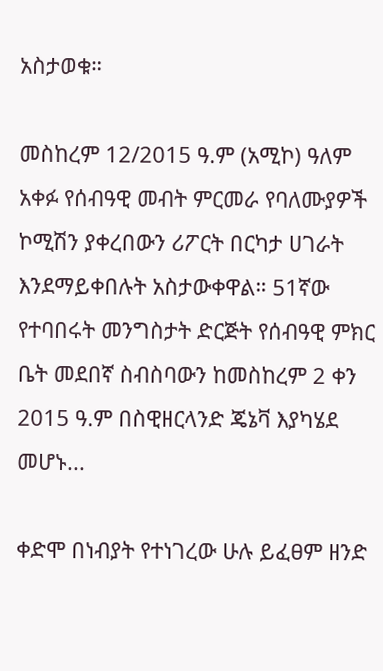አስታወቁ።

መስከረም 12/2015 ዓ.ም (አሚኮ) ዓለም አቀፉ የሰብዓዊ መብት ምርመራ የባለሙያዎች ኮሚሽን ያቀረበውን ሪፖርት በርካታ ሀገራት እንደማይቀበሉት አስታውቀዋል። 51ኛው የተባበሩት መንግስታት ድርጅት የሰብዓዊ ምክር ቤት መደበኛ ስብስባውን ከመስከረም 2 ቀን 2015 ዓ.ም በስዊዘርላንድ ጄኔቫ እያካሄደ መሆኑ...

ቀድሞ በነብያት የተነገረው ሁሉ ይፈፀም ዘንድ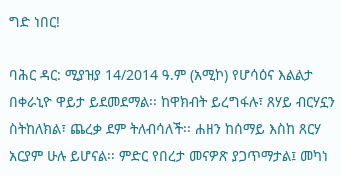ግድ ነበር!

ባሕር ዳር: ሚያዝያ 14/2014 ዓ.ም (አሚኮ) የሆሳዕና እልልታ በቀራኒዮ ዋይታ ይደመደማል፡፡ ከዋክብት ይረግፋሉ፣ ጸሃይ ብርሃኗን ስትከለክል፣ ጨረቃ ደም ትለብሳለች፡፡ ሐዘን ከሰማይ እስከ ጸርሃ አርያም ሁሉ ይሆናል፡፡ ምድር የበረታ መናዎጽ ያጋጥማታል፤ መካነ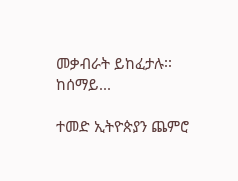መቃብራት ይከፈታሉ፡፡ ከሰማይ...

ተመድ ኢትዮጵያን ጨምሮ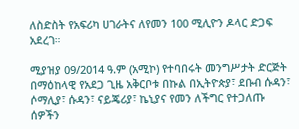ለስድስት የአፍሪካ ሀገራትና ለየመን 100 ሚሊዮን ዶላር ድጋፍ አደረገ።

ሚያዝያ 09/2014 ዓ.ም (አሚኮ) የተባበሩት መንግሥታት ድርጅት በማዕከላዊ የአደጋ ጊዜ አቅርቦቱ በኩል በኢትዮጵያ፣ ደቡብ ሱዳን፣ ሶማሊያ፣ ሱዳን፣ ናይጄሪያ፣ ኬኒያና የመን ለችግር የተጋለጡ ሰዎችን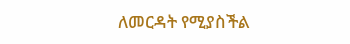ለመርዳት የሚያስችል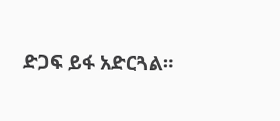ድጋፍ ይፋ አድርጓል።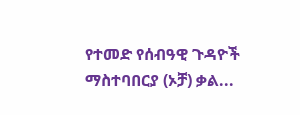የተመድ የሰብዓዊ ጉዳዮች ማስተባበርያ (ኦቻ) ቃል...